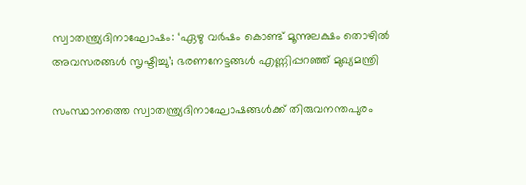സ്വാതന്ത്ര്യദിനാഘോഷം: ‘ഏഴു വർഷം കൊണ്ട് മൂന്നുലക്ഷം തൊഴില്‍ അവസരങ്ങള്‍ സൃഷ്ടിച്ചു’; ഭരണനേട്ടങ്ങള്‍ എണ്ണിപ്പറഞ്ഞ് മുഖ്യമന്ത്രി

സംസ്ഥാനത്തെ സ്വാതന്ത്ര്യദിനാഘോഷങ്ങള്‍ക്ക് തിരുവനന്തപുരം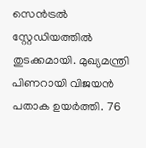സെന്‍ട്രല്‍ സ്റ്റേഡിയത്തില്‍ തുടക്കമായി. മുഖ്യമന്ത്രി പിണറായി വിജയന്‍ പതാക ഉയര്‍ത്തി. 76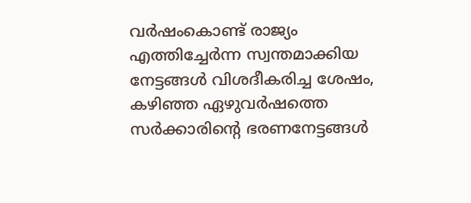വര്‍ഷംകൊണ്ട് രാജ്യം എത്തിച്ചേര്‍ന്ന സ്വന്തമാക്കിയ നേട്ടങ്ങള്‍ വിശദീകരിച്ച ശേഷം, കഴിഞ്ഞ ഏഴുവര്‍ഷത്തെ സര്‍ക്കാരിന്റെ ഭരണനേട്ടങ്ങള്‍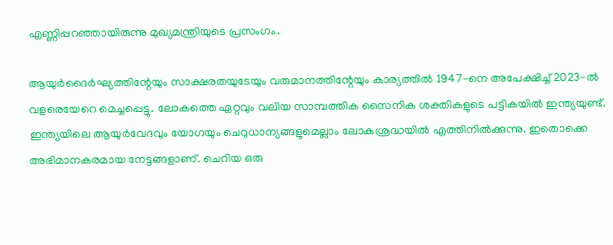എണ്ണിപ്പറഞ്ഞായിരുന്നു മുഖ്യമന്ത്രിയുടെ പ്രസംഗം.

ആയുര്‍ദൈര്‍ഘ്യത്തിന്റേയും സാക്ഷരതയുടേയും വരുമാനത്തിന്റേയും കാര്യത്തില്‍ 1947-നെ അപേക്ഷിച്ച് 2023-ല്‍ വളരെയേറെ മെച്ചപ്പെട്ടു. ലോകത്തെ ഏറ്റവും വലിയ സാമ്പത്തിക സൈനിക ശക്തികളുടെ പട്ടികയില്‍ ഇന്ത്യയുണ്ട്. ഇന്ത്യയിലെ ആയുര്‍വേദവും യോഗയും ചെറുധാന്യങ്ങളുമെല്ലാം ലോകശ്രദ്ധയില്‍ എത്തിനില്‍ക്കുന്നു. ഇതൊക്കെ അഭിമാനകരമായ നേട്ടങ്ങളാണ്. ചെറിയ ഒരു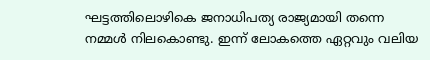ഘട്ടത്തിലൊഴികെ ജനാധിപത്യ രാജ്യമായി തന്നെ നമ്മള്‍ നിലകൊണ്ടു. ഇന്ന് ലോകത്തെ ഏറ്റവും വലിയ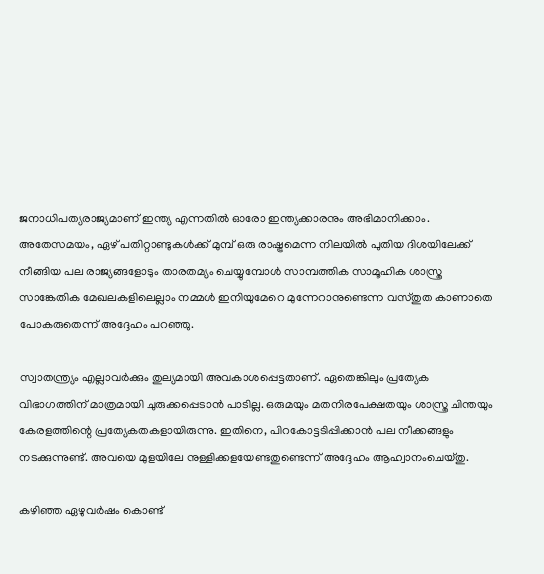ജനാധിപത്യരാജ്യമാണ് ഇന്ത്യ എന്നതില്‍ ഓരോ ഇന്ത്യക്കാരനും അഭിമാനിക്കാം. അതേസമയം, ഏഴ് പതിറ്റാണ്ടുകള്‍ക്ക് മുമ്പ് ഒരു രാഷ്ട്രമെന്ന നിലയില്‍ പുതിയ ദിശയിലേക്ക് നീങ്ങിയ പല രാജ്യങ്ങളോടും താരതമ്യം ചെയ്യുമ്പോള്‍ സാമ്പത്തിക സാമൂഹിക ശാസ്ത്ര സാങ്കേതിക മേഖലകളിലെല്ലാം നമ്മള്‍ ഇനിയുമേറെ മുന്നേറാനുണ്ടെന്ന വസ്തുത കാണാതെ പോകരുതെന്ന് അദ്ദേഹം പറഞ്ഞു.

സ്വാതന്ത്ര്യം എല്ലാവര്‍ക്കും തുല്യമായി അവകാശപ്പെട്ടതാണ്. ഏതെങ്കിലും പ്രത്യേക വിഭാഗത്തിന് മാത്രമായി ചുരുക്കപ്പെടാന്‍ പാടില്ല. ഒരുമയും മതനിരപേക്ഷതയും ശാസ്ത്ര ചിന്തയും കേരളത്തിന്റെ പ്രത്യേകതകളായിരുന്നു. ഇതിനെ, പിറകോട്ടടിപ്പിക്കാന്‍ പല നീക്കങ്ങളും നടക്കുന്നുണ്ട്. അവയെ മുളയിലേ നുള്ളിക്കളയേണ്ടതുണ്ടെന്ന് അദ്ദേഹം ആഹ്വാനംചെയ്തു.

കഴിഞ്ഞ ഏഴുവര്‍ഷം കൊണ്ട്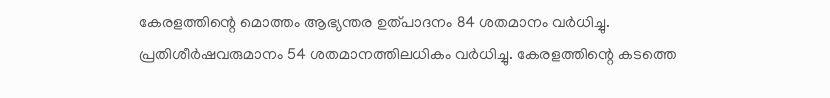കേരളത്തിന്റെ മൊത്തം ആഭ്യന്തര ഉത്പാദനം 84 ശതമാനം വര്‍ധിച്ചു. പ്രതിശീര്‍ഷവരുമാനം 54 ശതമാനത്തിലധികം വര്‍ധിച്ചു. കേരളത്തിന്റെ കടത്തെ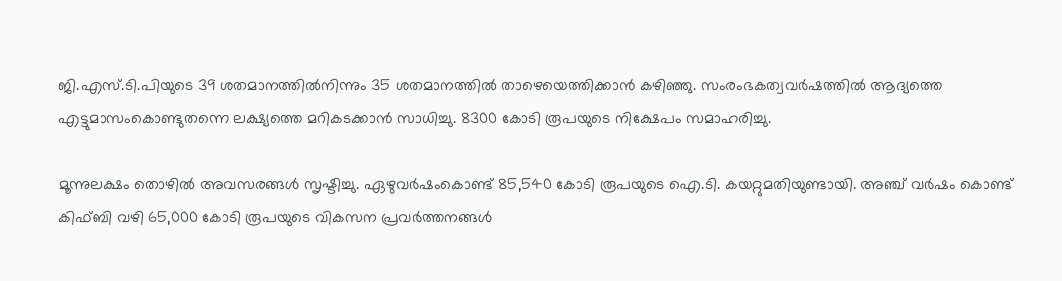ജി.എസ്.ടി.പിയുടെ 39 ശതമാനത്തില്‍നിന്നും 35 ശതമാനത്തില്‍ താഴെയെത്തിക്കാന്‍ കഴിഞ്ഞു. സംരംഭകത്വവര്‍ഷത്തില്‍ ആദ്യത്തെ എട്ടുമാസംകൊണ്ടുതന്നെ ലക്ഷ്യത്തെ മറികടക്കാന്‍ സാധിച്ചു. 8300 കോടി രൂപയുടെ നിക്ഷേപം സമാഹരിച്ചു.

മൂന്നുലക്ഷം തൊഴില്‍ അവസരങ്ങള്‍ സൃഷ്ടിച്ചു. ഏഴുവര്‍ഷംകൊണ്ട് 85,540 കോടി രൂപയുടെ ഐ.ടി. കയറ്റുമതിയുണ്ടായി. അഞ്ച് വര്‍ഷം കൊണ്ട് കിഫ്ബി വഴി 65,000 കോടി രൂപയുടെ വികസന പ്രവര്‍ത്തനങ്ങള്‍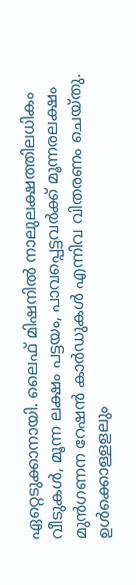ഏറ്റെടുക്കാനായി. ലൈഫ് മിഷനില്‍ നാലുലക്ഷത്തിലധികം വീടുകള്‍, മൂന്ന ലക്ഷം പട്ടയം, പാവപ്പെട്ടവര്‍ക്ക് മൂന്നരലക്ഷം മുന്‍ഗണന റേഷന്‍ കാര്‍ഡുകള്‍ എന്നിവ വിതരണം ചെയ്തു. ഉള്‍ക്കൊള്ളളലും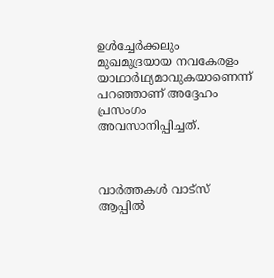ഉള്‍ച്ചേര്‍ക്കലും മുഖമുദ്രയായ നവകേരളം യാഥാര്‍ഥ്യമാവുകയാണെന്ന് പറഞ്ഞാണ് അദ്ദേഹം പ്രസംഗം അവസാനിപ്പിച്ചത്.



വാർത്തകൾ വാട്സ് ആപ്പിൽ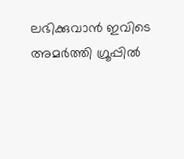ലഭിക്കുവാൻ ഇവിടെ അമർത്തി ഗ്രൂപ്പിൽ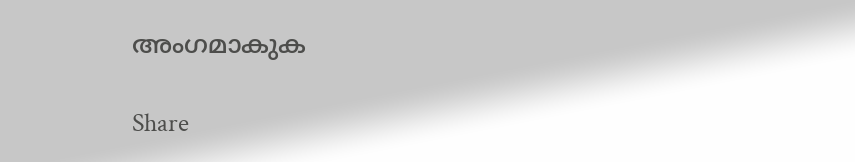അംഗമാകുക

Share